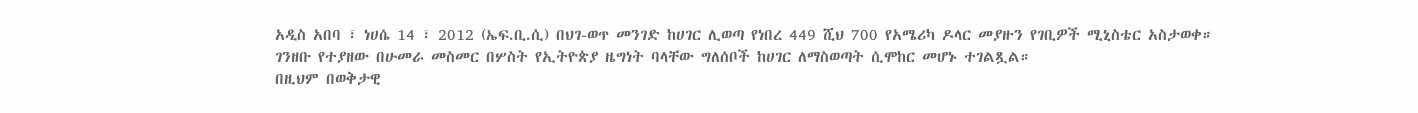አዲስ አበባ ፣ ነሀሴ 14 ፣ 2012 (ኤፍ.ቢ.ሲ) በህገ-ወጥ መንገድ ከሀገር ሊወጣ የነበረ 449 ሺህ 700 የአሜሪካ ዶላር መያዙን የገቢዎች ሚኒስቴር አስታወቀ።
ገንዘቡ የተያዘው በሁመራ መስመር በሦስት የኢትዮጵያ ዜግነት ባላቸው ግለሰቦች ከሀገር ለማስወጣት ሲሞከር መሆኑ ተገልጿል።
በዚህም በወቅታዊ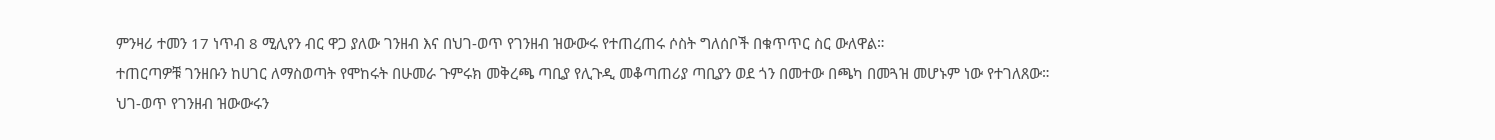ምንዛሪ ተመን 17 ነጥብ 8 ሚሊየን ብር ዋጋ ያለው ገንዘብ እና በህገ-ወጥ የገንዘብ ዝውውሩ የተጠረጠሩ ሶስት ግለሰቦች በቁጥጥር ስር ውለዋል።
ተጠርጣዎቹ ገንዘቡን ከሀገር ለማስወጣት የሞከሩት በሁመራ ጉምሩክ መቅረጫ ጣቢያ የሊጉዲ መቆጣጠሪያ ጣቢያን ወደ ጎን በመተው በጫካ በመጓዝ መሆኑም ነው የተገለጸው።
ህገ-ወጥ የገንዘብ ዝውውሩን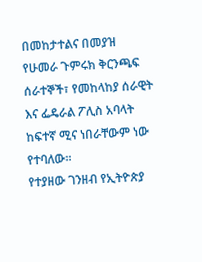በመከታተልና በመያዝ የሁመራ ጉምሩክ ቅርንጫፍ ሰራተኞች፣ የመከላከያ ሰራዊት እና ፌዴራል ፖሊስ አባላት ከፍተኛ ሚና ነበራቸውም ነው የተባለው።
የተያዘው ገንዘብ የኢትዮጵያ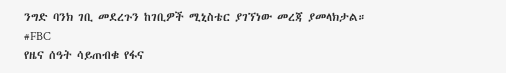ንግድ ባንክ ገቢ መደረጉን ከገቢዎች ሚኒስቴር ያገኘነው መረጃ ያመላክታል።
#FBC
የዜና ሰዓት ሳይጠብቁ የፋና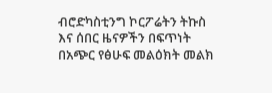ብሮድካስቲንግ ኮርፖሬትን ትኩስ እና ሰበር ዜናዎችን በፍጥነት በአጭር የፅሁፍ መልዕክት መልክ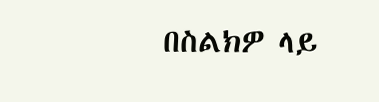በስልክዎ ላይ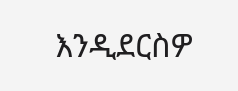እንዲደርስዎ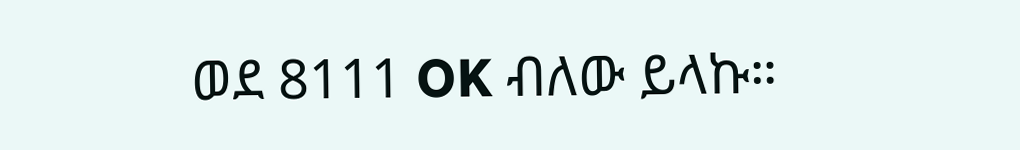ወደ 8111 OK ብለው ይላኩ።